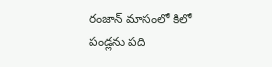రంజాన్ మాసంలో కిలో పండ్లను పది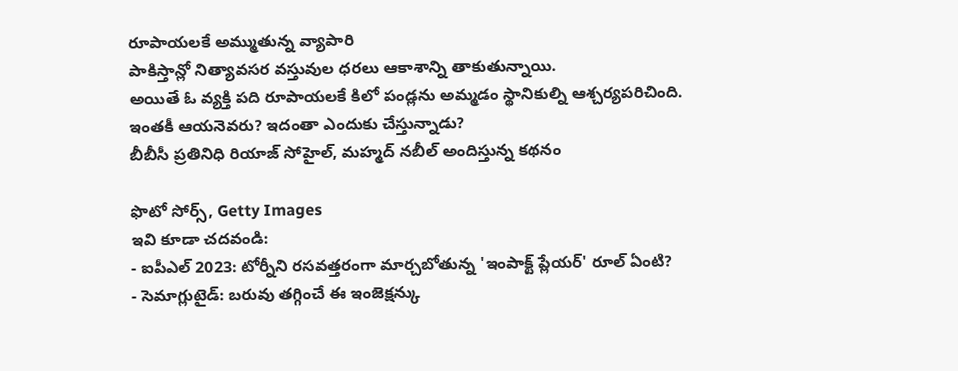రూపాయలకే అమ్ముతున్న వ్యాపారి
పాకిస్తాన్లో నిత్యావసర వస్తువుల ధరలు ఆకాశాన్ని తాకుతున్నాయి.
అయితే ఓ వ్యక్తి పది రూపాయలకే కిలో పండ్లను అమ్మడం స్థానికుల్ని ఆశ్చర్యపరిచింది.
ఇంతకీ ఆయనెవరు? ఇదంతా ఎందుకు చేస్తున్నాడు?
బీబీసీ ప్రతినిధి రియాజ్ సోహైల్, మహ్మద్ నబీల్ అందిస్తున్న కథనం

ఫొటో సోర్స్, Getty Images
ఇవి కూడా చదవండి:
- ఐపీఎల్ 2023: టోర్నీని రసవత్తరంగా మార్చబోతున్న 'ఇంపాక్ట్ ప్లేయర్' రూల్ ఏంటి?
- సెమాగ్లుటైడ్: బరువు తగ్గించే ఈ ఇంజెక్షన్కు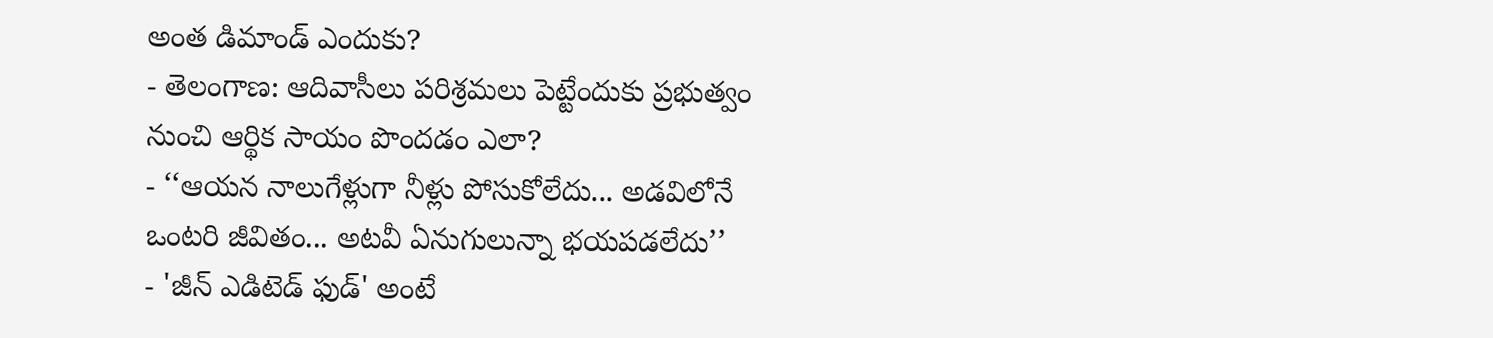అంత డిమాండ్ ఎందుకు?
- తెలంగాణ: ఆదివాసీలు పరిశ్రమలు పెట్టేందుకు ప్రభుత్వం నుంచి ఆర్థిక సాయం పొందడం ఎలా?
- ‘‘ఆయన నాలుగేళ్లుగా నీళ్లు పోసుకోలేదు... అడవిలోనే ఒంటరి జీవితం... అటవీ ఏనుగులున్నా భయపడలేదు’’
- 'జీన్ ఎడిటెడ్ ఫుడ్' అంటే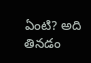ఏంటి? అది తినడం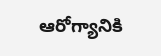ఆరోగ్యానికి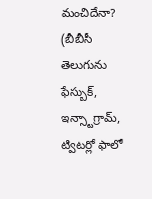మంచిదేనా?
(బీబీసీ తెలుగును ఫేస్బుక్, ఇన్స్టాగ్రామ్, ట్విటర్లో ఫాలో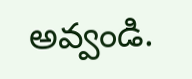అవ్వండి.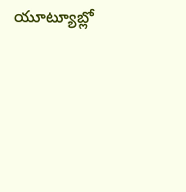యూట్యూబ్లో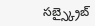సబ్స్క్రైబ్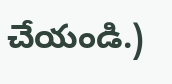చేయండి.)